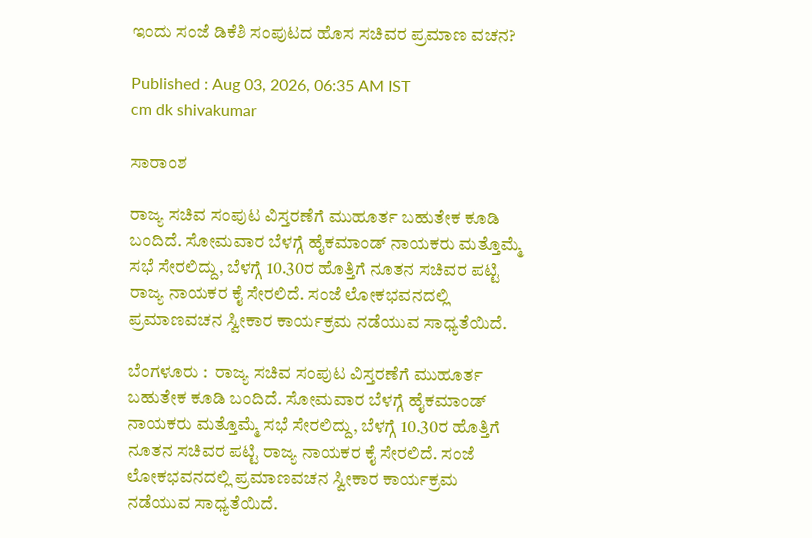ಇಂದು ಸಂಜೆ ಡಿಕೆಶಿ ಸಂಪುಟದ ಹೊಸ ಸಚಿವರ ಪ್ರಮಾಣ ವಚನ?

Published : Aug 03, 2026, 06:35 AM IST
cm dk shivakumar

ಸಾರಾಂಶ

ರಾಜ್ಯ ಸಚಿವ ಸಂಪುಟ ವಿಸ್ತರಣೆಗೆ ಮುಹೂರ್ತ ಬಹುತೇಕ ಕೂಡಿ ಬಂದಿದೆ. ಸೋಮವಾರ ಬೆಳಗ್ಗೆ ಹೈಕಮಾಂಡ್‌ ನಾಯಕರು ಮತ್ತೊಮ್ಮೆ ಸಭೆ ಸೇರಲಿದ್ದು, ಬೆಳಗ್ಗೆ 10.30ರ ಹೊತ್ತಿಗೆ ನೂತನ ಸಚಿವರ ಪಟ್ಟಿ ರಾಜ್ಯ ನಾಯಕರ ಕೈ ಸೇರಲಿದೆ. ಸಂಜೆ ಲೋಕಭವನದಲ್ಲಿ ಪ್ರಮಾಣವಚನ ಸ್ವೀಕಾರ ಕಾರ್ಯಕ್ರಮ ನಡೆಯುವ ಸಾಧ್ಯತೆಯಿದೆ.

ಬೆಂಗಳೂರು :  ರಾಜ್ಯ ಸಚಿವ ಸಂಪುಟ ವಿಸ್ತರಣೆಗೆ ಮುಹೂರ್ತ ಬಹುತೇಕ ಕೂಡಿ ಬಂದಿದೆ. ಸೋಮವಾರ ಬೆಳಗ್ಗೆ ಹೈಕಮಾಂಡ್‌ ನಾಯಕರು ಮತ್ತೊಮ್ಮೆ ಸಭೆ ಸೇರಲಿದ್ದು, ಬೆಳಗ್ಗೆ 10.30ರ ಹೊತ್ತಿಗೆ ನೂತನ ಸಚಿವರ ಪಟ್ಟಿ ರಾಜ್ಯ ನಾಯಕರ ಕೈ ಸೇರಲಿದೆ. ಸಂಜೆ ಲೋಕಭವನದಲ್ಲಿ ಪ್ರಮಾಣವಚನ ಸ್ವೀಕಾರ ಕಾರ್ಯಕ್ರಮ ನಡೆಯುವ ಸಾಧ್ಯತೆಯಿದೆ.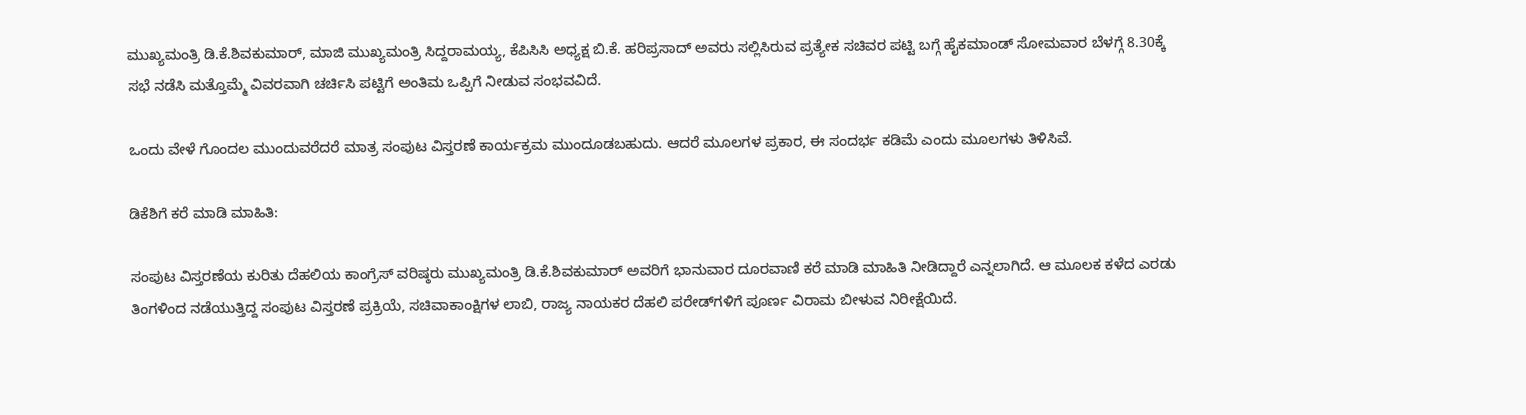ಮುಖ್ಯಮಂತ್ರಿ ಡಿ.ಕೆ.ಶಿವಕುಮಾರ್‌, ಮಾಜಿ ಮುಖ್ಯಮಂತ್ರಿ ಸಿದ್ದರಾಮಯ್ಯ, ಕೆಪಿಸಿಸಿ ಅಧ್ಯಕ್ಷ ಬಿ.ಕೆ. ಹರಿಪ್ರಸಾದ್‌ ಅವರು ಸಲ್ಲಿಸಿರುವ ಪ್ರತ್ಯೇಕ ಸಚಿವರ ಪಟ್ಟಿ ಬಗ್ಗೆ ಹೈಕಮಾಂಡ್‌ ಸೋಮವಾರ ಬೆಳಗ್ಗೆ 8.30ಕ್ಕೆ ಸಭೆ ನಡೆಸಿ ಮತ್ತೊಮ್ಮೆ ವಿವರವಾಗಿ ಚರ್ಚಿಸಿ ಪಟ್ಟಿಗೆ ಅಂತಿಮ ಒಪ್ಪಿಗೆ ನೀಡುವ ಸಂಭವವಿದೆ.

ಒಂದು ವೇಳೆ ಗೊಂದಲ ಮುಂದುವರೆದರೆ ಮಾತ್ರ ಸಂಪುಟ ವಿಸ್ತರಣೆ ಕಾರ್ಯಕ್ರಮ ಮುಂದೂಡಬಹುದು. ಆದರೆ ಮೂಲಗಳ ಪ್ರಕಾರ, ಈ ಸಂದರ್ಭ ಕಡಿಮೆ ಎಂದು ಮೂಲಗಳು ತಿಳಿಸಿವೆ.

ಡಿಕೆಶಿಗೆ ಕರೆ ಮಾಡಿ ಮಾಹಿತಿ:

ಸಂಪುಟ ವಿಸ್ತರಣೆಯ ಕುರಿತು ದೆಹಲಿಯ ಕಾಂಗ್ರೆಸ್‌ ವರಿಷ್ಠರು ಮುಖ್ಯಮಂತ್ರಿ ಡಿ.ಕೆ.ಶಿವಕುಮಾರ್‌ ಅವರಿಗೆ ಭಾನುವಾರ ದೂರವಾಣಿ ಕರೆ ಮಾಡಿ ಮಾಹಿತಿ ನೀಡಿದ್ದಾರೆ ಎನ್ನಲಾಗಿದೆ. ಆ ಮೂಲಕ ಕಳೆದ ಎರಡು ತಿಂಗಳಿಂದ ನಡೆಯುತ್ತಿದ್ದ ಸಂಪುಟ ವಿಸ್ತರಣೆ ಪ್ರಕ್ರಿಯೆ, ಸಚಿವಾಕಾಂಕ್ಷಿಗಳ ಲಾಬಿ, ರಾಜ್ಯ ನಾಯಕರ ದೆಹಲಿ ಪರೇಡ್‌ಗಳಿಗೆ ಪೂರ್ಣ ವಿರಾಮ ಬೀಳುವ ನಿರೀಕ್ಷೆಯಿದೆ.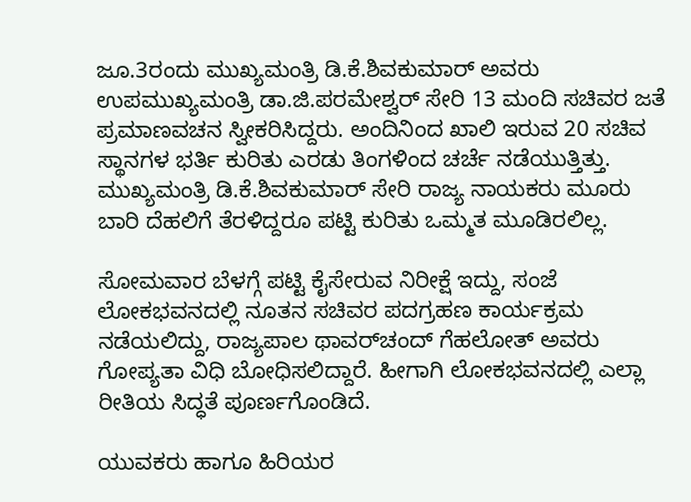ಜೂ.3ರಂದು ಮುಖ್ಯಮಂತ್ರಿ ಡಿ.ಕೆ.ಶಿವಕುಮಾರ್‌ ಅವರು ಉಪಮುಖ್ಯಮಂತ್ರಿ ಡಾ.ಜಿ.ಪರಮೇಶ್ವರ್‌ ಸೇರಿ 13 ಮಂದಿ ಸಚಿವರ ಜತೆ ಪ್ರಮಾಣವಚನ ಸ್ವೀಕರಿಸಿದ್ದರು. ಅಂದಿನಿಂದ ಖಾಲಿ ಇರುವ 20 ಸಚಿವ ಸ್ಥಾನಗಳ ಭರ್ತಿ ಕುರಿತು ಎರಡು ತಿಂಗಳಿಂದ ಚರ್ಚೆ ನಡೆಯುತ್ತಿತ್ತು. ಮುಖ್ಯಮಂತ್ರಿ ಡಿ.ಕೆ.ಶಿವಕುಮಾರ್‌ ಸೇರಿ ರಾಜ್ಯ ನಾಯಕರು ಮೂರು ಬಾರಿ ದೆಹಲಿಗೆ ತೆರಳಿದ್ದರೂ ಪಟ್ಟಿ ಕುರಿತು ಒಮ್ಮತ ಮೂಡಿರಲಿಲ್ಲ.

ಸೋಮವಾರ ಬೆಳಗ್ಗೆ ಪಟ್ಟಿ ಕೈಸೇರುವ ನಿರೀಕ್ಷೆ ಇದ್ದು, ಸಂಜೆ ಲೋಕಭವನದಲ್ಲಿ ನೂತನ ಸಚಿವರ ಪದಗ್ರಹಣ ಕಾರ್ಯಕ್ರಮ ನಡೆಯಲಿದ್ದು, ರಾಜ್ಯಪಾಲ ಥಾವರ್‌ಚಂದ್‌ ಗೆಹಲೋತ್‌ ಅವರು ಗೋಪ್ಯತಾ ವಿಧಿ ಬೋಧಿಸಲಿದ್ದಾರೆ. ಹೀಗಾಗಿ ಲೋಕಭವನದಲ್ಲಿ ಎಲ್ಲಾ ರೀತಿಯ ಸಿದ್ಧತೆ ಪೂರ್ಣಗೊಂಡಿದೆ.

ಯುವಕರು ಹಾಗೂ ಹಿರಿಯರ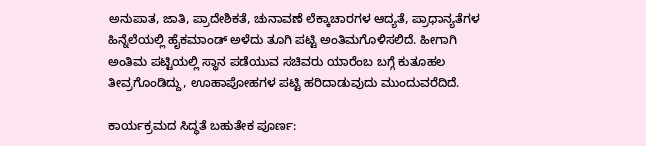ಅನುಪಾತ, ಜಾತಿ, ಪ್ರಾದೇಶಿಕತೆ, ಚುನಾವಣೆ ಲೆಕ್ಕಾಚಾರಗಳ ಆದ್ಯತೆ, ಪ್ರಾಧಾನ್ಯತೆಗಳ ಹಿನ್ನೆಲೆಯಲ್ಲಿ ಹೈಕಮಾಂಡ್‌ ಅಳೆದು ತೂಗಿ ಪಟ್ಟಿ ಅಂತಿಮಗೊಳಿಸಲಿದೆ. ಹೀಗಾಗಿ ಅಂತಿಮ ಪಟ್ಟಿಯಲ್ಲಿ ಸ್ಥಾನ ಪಡೆಯುವ ಸಚಿವರು ಯಾರೆಂಬ ಬಗ್ಗೆ ಕುತೂಹಲ ತೀವ್ರಗೊಂಡಿದ್ದು, ಊಹಾಪೋಹಗಳ ಪಟ್ಟಿ ಹರಿದಾಡುವುದು ಮುಂದುವರೆದಿದೆ.

ಕಾರ್ಯಕ್ರಮದ ಸಿದ್ಧತೆ ಬಹುತೇಕ ಪೂರ್ಣ: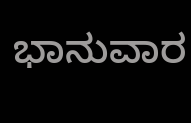ಭಾನುವಾರ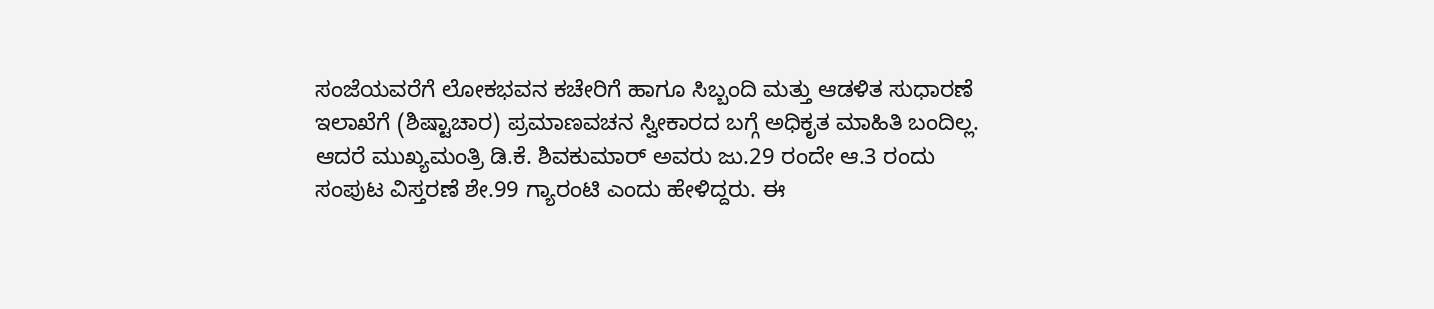ಸಂಜೆಯವರೆಗೆ ಲೋಕಭವನ ಕಚೇರಿಗೆ ಹಾಗೂ ಸಿಬ್ಬಂದಿ ಮತ್ತು ಆಡಳಿತ ಸುಧಾರಣೆ ಇಲಾಖೆಗೆ (ಶಿಷ್ಟಾಚಾರ) ಪ್ರಮಾಣವಚನ ಸ್ವೀಕಾರದ ಬಗ್ಗೆ ಅಧಿಕೃತ ಮಾಹಿತಿ ಬಂದಿಲ್ಲ. ಆದರೆ ಮುಖ್ಯಮಂತ್ರಿ ಡಿ.ಕೆ. ಶಿವಕುಮಾರ್‌ ಅವರು ಜು.29 ರಂದೇ ಆ.3 ರಂದು ಸಂಪುಟ ವಿಸ್ತರಣೆ ಶೇ.99 ಗ್ಯಾರಂಟಿ ಎಂದು ಹೇಳಿದ್ದರು. ಈ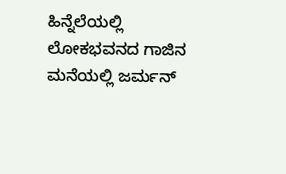ಹಿನ್ನೆಲೆಯಲ್ಲಿ ಲೋಕಭವನದ ಗಾಜಿನ ಮನೆಯಲ್ಲಿ ಜರ್ಮನ್‌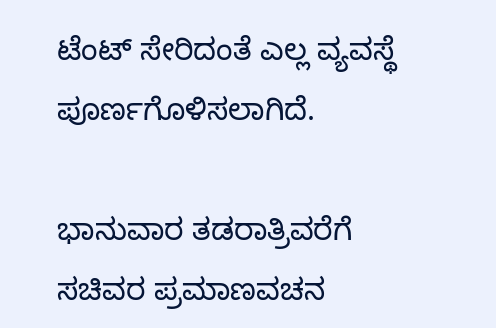ಟೆಂಟ್‌ ಸೇರಿದಂತೆ ಎಲ್ಲ ವ್ಯವಸ್ಥೆ ಪೂರ್ಣಗೊಳಿಸಲಾಗಿದೆ.

ಭಾನುವಾರ ತಡರಾತ್ರಿವರೆಗೆ ಸಚಿವರ ಪ್ರಮಾಣವಚನ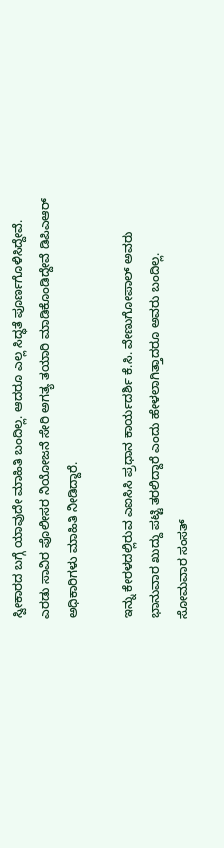ಸ್ವೀಕಾರದ ಬಗ್ಗೆ ಯಾವುದೇ ಮಾಹಿತಿ ಬಂದಿಲ್ಲ. ಆದರೂ ಎಲ್ಲ ಸಿದ್ಧತೆ ಪೂರ್ಣಗೊಳಿಸಿದ್ದೇವೆ. ಎರಡು ಸಾವಿರ ಪೊಲೀಸರ ನಿಯೋಜನೆ ಸೇರಿ ಅಗತ್ಯ ತಯಾರಿ ಮಾಡಿಕೊಂಡಿದ್ದೇವೆ ಡಿಪಿಎಆರ್‌ ಅಧಿಕಾರಿಗಳು ಮಾಹಿತಿ ನೀಡಿದ್ದಾರೆ.

ಇನ್ನು ಕೇರಳದಲ್ಲಿರುವ ಎಐಸಿಸಿ ಪ್ರಧಾನ ಕಾರ್ಯದರ್ಶಿ ಕೆ.ಸಿ. ವೇಣುಗೋಪಾಲ್‌ ಅವರು ಭಾನುವಾರ ಖುದ್ದು ಪಟ್ಟಿ ತರಲಿದ್ದಾರೆ ಎಂದು ಹೇಳಲಾಗಿತ್ತಾದರೂ ಅವರು ಬಂದಿಲ್ಲ. ಸೋಮವಾರ ಸಂಸತ್‌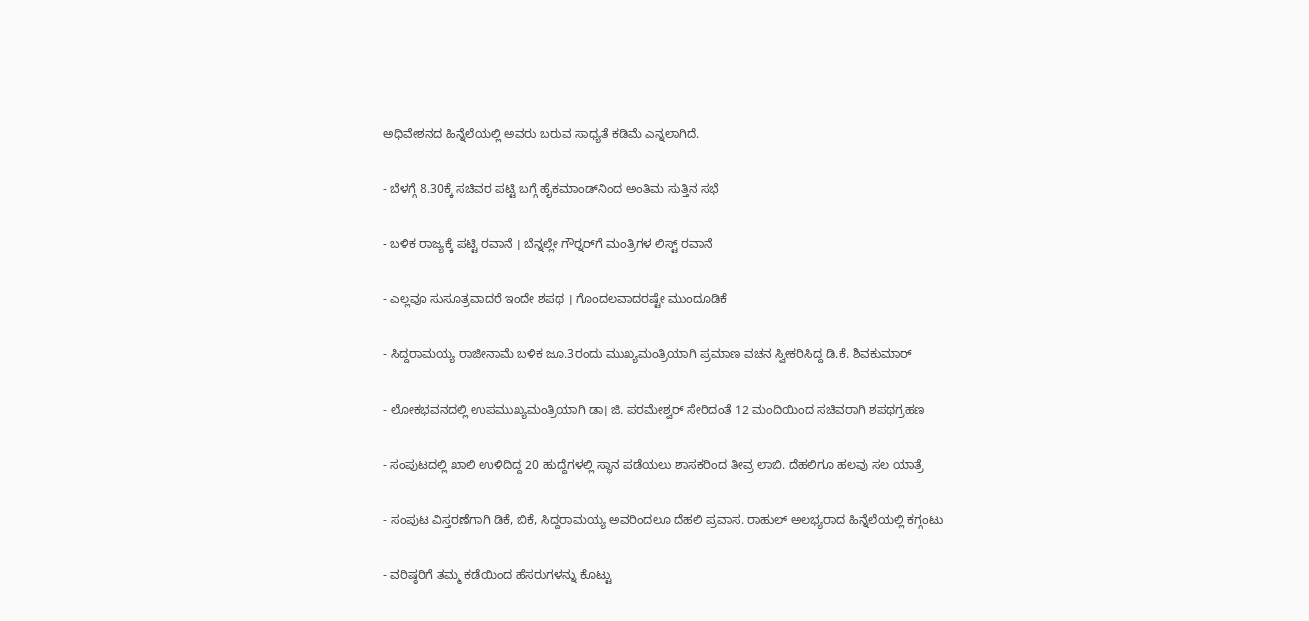ಅಧಿವೇಶನದ ಹಿನ್ನೆಲೆಯಲ್ಲಿ ಅವರು ಬರುವ ಸಾಧ್ಯತೆ ಕಡಿಮೆ ಎನ್ನಲಾಗಿದೆ.

- ಬೆಳಗ್ಗೆ 8.30ಕ್ಕೆ ಸಚಿವರ ಪಟ್ಟಿ ಬಗ್ಗೆ ಹೈಕಮಾಂಡ್‌ನಿಂದ ಅಂತಿಮ ಸುತ್ತಿನ ಸಭೆ

- ಬಳಿಕ ರಾಜ್ಯಕ್ಕೆ ಪಟ್ಟಿ ರವಾನೆ । ಬೆನ್ನಲ್ಲೇ ಗೌರ್‍ನರ್‌ಗೆ ಮಂತ್ರಿಗಳ ಲಿಸ್ಟ್ ರವಾನೆ

- ಎಲ್ಲವೂ ಸುಸೂತ್ರವಾದರೆ ಇಂದೇ ಶಪಥ । ಗೊಂದಲವಾದರಷ್ಟೇ ಮುಂದೂಡಿಕೆ

- ಸಿದ್ದರಾಮಯ್ಯ ರಾಜೀನಾಮೆ ಬಳಿಕ ಜೂ.3ರಂದು ಮುಖ್ಯಮಂತ್ರಿಯಾಗಿ ಪ್ರಮಾಣ ವಚನ ಸ್ವೀಕರಿಸಿದ್ದ ಡಿ.ಕೆ. ಶಿವಕುಮಾರ್‌

- ಲೋಕಭವನದಲ್ಲಿ ಉಪಮುಖ್ಯಮಂತ್ರಿಯಾಗಿ ಡಾ। ಜಿ. ಪರಮೇಶ್ವರ್‌ ಸೇರಿದಂತೆ 12 ಮಂದಿಯಿಂದ ಸಚಿವರಾಗಿ ಶಪಥಗ್ರಹಣ

- ಸಂಪುಟದಲ್ಲಿ ಖಾಲಿ ಉಳಿದಿದ್ದ 20 ಹುದ್ದೆಗಳಲ್ಲಿ ಸ್ಥಾನ ಪಡೆಯಲು ಶಾಸಕರಿಂದ ತೀವ್ರ ಲಾಬಿ. ದೆಹಲಿಗೂ ಹಲವು ಸಲ ಯಾತ್ರೆ

- ಸಂಪುಟ ವಿಸ್ತರಣೆಗಾಗಿ ಡಿಕೆ, ಬಿಕೆ, ಸಿದ್ದರಾಮಯ್ಯ ಅವರಿಂದಲೂ ದೆಹಲಿ ಪ್ರವಾಸ. ರಾಹುಲ್‌ ಅಲಭ್ಯರಾದ ಹಿನ್ನೆಲೆಯಲ್ಲಿ ಕಗ್ಗಂಟು

- ವರಿಷ್ಠರಿಗೆ ತಮ್ಮ ಕಡೆಯಿಂದ ಹೆಸರುಗಳನ್ನು ಕೊಟ್ಟು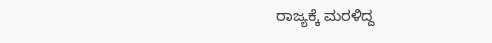ರಾಜ್ಯಕ್ಕೆ ಮರಳಿದ್ದ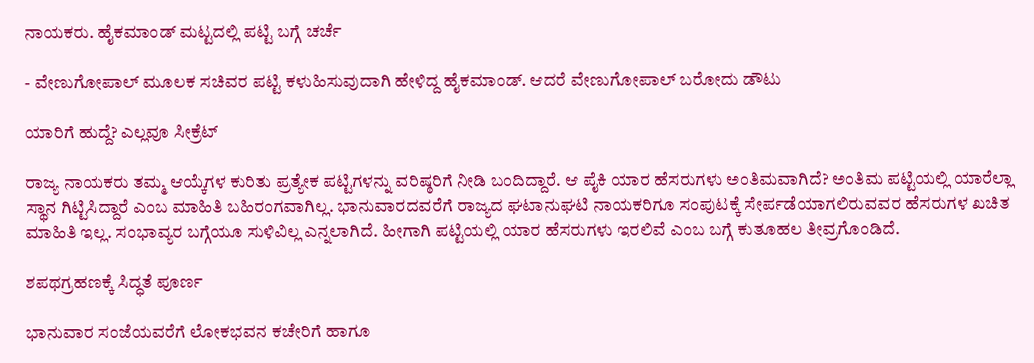ನಾಯಕರು. ಹೈಕಮಾಂಡ್‌ ಮಟ್ಟದಲ್ಲಿ ಪಟ್ಟಿ ಬಗ್ಗೆ ಚರ್ಚೆ

- ವೇಣುಗೋಪಾಲ್‌ ಮೂಲಕ ಸಚಿವರ ಪಟ್ಟಿ ಕಳುಹಿಸುವುದಾಗಿ ಹೇಳಿದ್ದ ಹೈಕಮಾಂಡ್‌. ಆದರೆ ವೇಣುಗೋಪಾಲ್‌ ಬರೋದು ಡೌಟು

ಯಾರಿಗೆ ಹುದ್ದೆ? ಎಲ್ಲವೂ ಸೀಕ್ರೆಟ್‌

ರಾಜ್ಯ ನಾಯಕರು ತಮ್ಮ ಆಯ್ಕೆಗಳ ಕುರಿತು ಪ್ರತ್ಯೇಕ ಪಟ್ಟಿಗಳನ್ನು ವರಿಷ್ಠರಿಗೆ ನೀಡಿ ಬಂದಿದ್ದಾರೆ. ಆ ಪೈಕಿ ಯಾರ ಹೆಸರುಗಳು ಅಂತಿಮವಾಗಿದೆ? ಅಂತಿಮ ಪಟ್ಟಿಯಲ್ಲಿ ಯಾರೆಲ್ಲಾ ಸ್ಥಾನ ಗಿಟ್ಟಿಸಿದ್ದಾರೆ ಎಂಬ ಮಾಹಿತಿ ಬಹಿರಂಗವಾಗಿಲ್ಲ. ಭಾನುವಾರದವರೆಗೆ ರಾಜ್ಯದ ಘಟಾನುಘಟಿ ನಾಯಕರಿಗೂ ಸಂಪುಟಕ್ಕೆ ಸೇರ್ಪಡೆಯಾಗಲಿರುವವರ ಹೆಸರುಗಳ ಖಚಿತ ಮಾಹಿತಿ ಇಲ್ಲ. ಸಂಭಾವ್ಯರ ಬಗ್ಗೆಯೂ ಸುಳಿವಿಲ್ಲ ಎನ್ನಲಾಗಿದೆ. ಹೀಗಾಗಿ ಪಟ್ಟಿಯಲ್ಲಿ ಯಾರ ಹೆಸರುಗಳು ಇರಲಿವೆ ಎಂಬ ಬಗ್ಗೆ ಕುತೂಹಲ ತೀವ್ರಗೊಂಡಿದೆ.

ಶಪಥಗ್ರಹಣಕ್ಕೆ ಸಿದ್ಧತೆ ಪೂರ್ಣ

ಭಾನುವಾರ ಸಂಜೆಯವರೆಗೆ ಲೋಕಭವನ ಕಚೇರಿಗೆ ಹಾಗೂ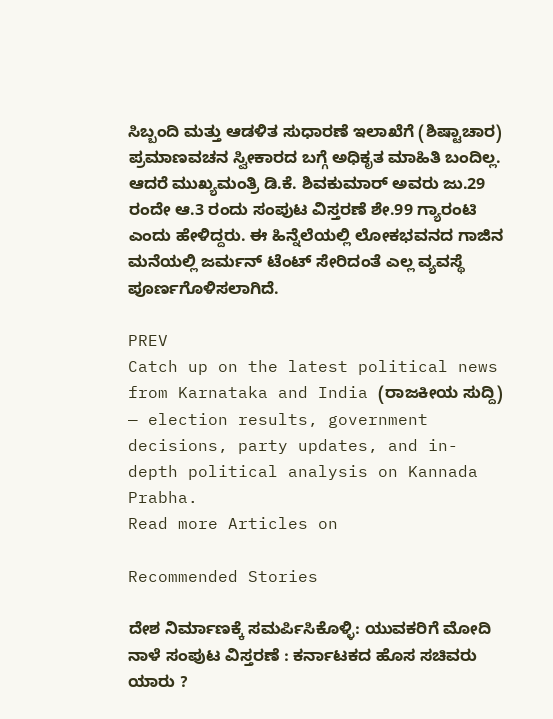ಸಿಬ್ಬಂದಿ ಮತ್ತು ಆಡಳಿತ ಸುಧಾರಣೆ ಇಲಾಖೆಗೆ (ಶಿಷ್ಟಾಚಾರ) ಪ್ರಮಾಣವಚನ ಸ್ವೀಕಾರದ ಬಗ್ಗೆ ಅಧಿಕೃತ ಮಾಹಿತಿ ಬಂದಿಲ್ಲ. ಆದರೆ ಮುಖ್ಯಮಂತ್ರಿ ಡಿ.ಕೆ. ಶಿವಕುಮಾರ್‌ ಅವರು ಜು.29 ರಂದೇ ಆ.3 ರಂದು ಸಂಪುಟ ವಿಸ್ತರಣೆ ಶೇ.99 ಗ್ಯಾರಂಟಿ ಎಂದು ಹೇಳಿದ್ದರು. ಈ ಹಿನ್ನೆಲೆಯಲ್ಲಿ ಲೋಕಭವನದ ಗಾಜಿನ ಮನೆಯಲ್ಲಿ ಜರ್ಮನ್‌ ಟೆಂಟ್‌ ಸೇರಿದಂತೆ ಎಲ್ಲ ವ್ಯವಸ್ಥೆ ಪೂರ್ಣಗೊಳಿಸಲಾಗಿದೆ.

PREV
Catch up on the latest political news from Karnataka and India (ರಾಜಕೀಯ ಸುದ್ದಿ) — election results, government decisions, party updates, and in-depth political analysis on Kannada Prabha.
Read more Articles on

Recommended Stories

ದೇಶ ನಿರ್ಮಾಣಕ್ಕೆ ಸಮರ್ಪಿಸಿಕೊಳ್ಳಿ: ಯುವಕರಿಗೆ ಮೋದಿ
ನಾಳೆ ಸಂಪುಟ ವಿಸ್ತರಣೆ : ಕರ್ನಾಟಕದ ಹೊಸ ಸಚಿವರು ಯಾರು ?